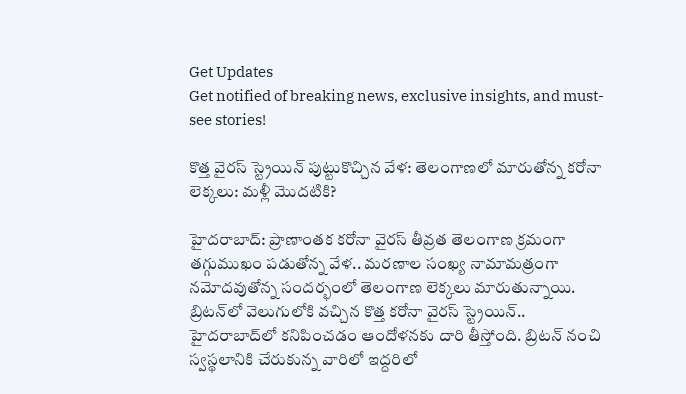Get Updates
Get notified of breaking news, exclusive insights, and must-see stories!

కొత్త వైరస్ స్ట్రెయిన్ పుట్టుకొచ్చిన వేళ: తెలంగాణలో మారుతోన్న కరోనా లెక్కలు: మళ్లీ మొదటికి?

హైదరాబాద్: ప్రాణాంతక కరోనా వైరస్ తీవ్రత తెలంగాణ క్రమంగా తగ్గుముఖం పడుతోన్న వేళ.. మరణాల సంఖ్య నామామత్రంగా నమోదవుతోన్న సందర్భంలో తెలంగాణ లెక్కలు మారుతున్నాయి. బ్రిటన్‌లో వెలుగులోకి వచ్చిన కొత్త కరోనా వైరస్ స్ట్రెయిన్.. హైదరాబాద్‌లో కనిపించడం ఆందోళనకు దారి తీస్తోంది. బ్రిటన్ నంచి స్వస్థలానికి చేరుకున్న వారిలో ఇద్దరిలో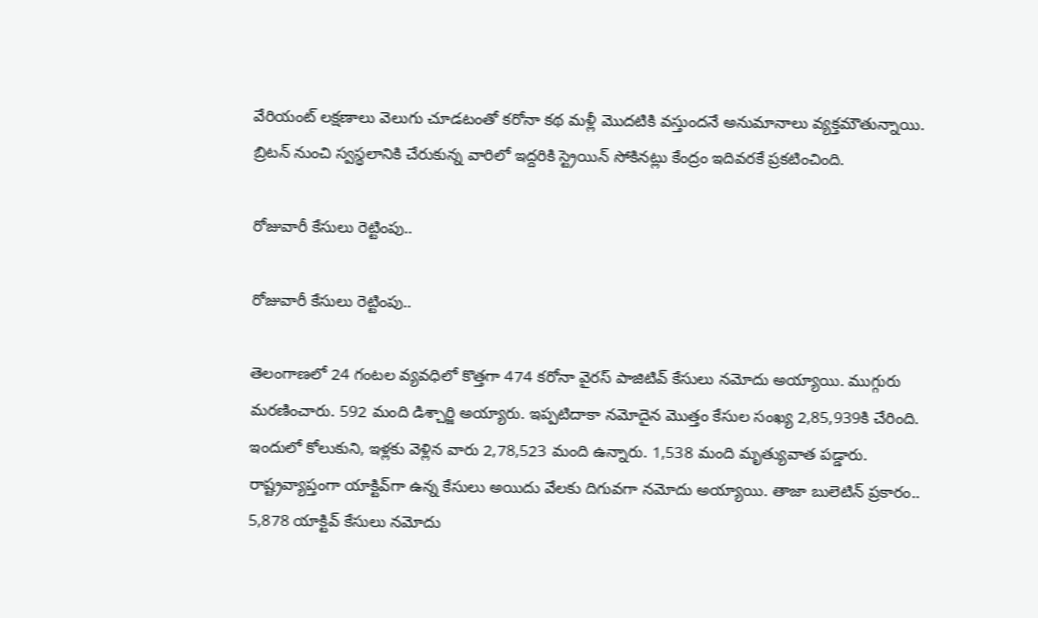వేరియంట్ లక్షణాలు వెలుగు చూడటంతో కరోనా కథ మళ్లీ మొదటికి వస్తుందనే అనుమానాలు వ్యక్తమౌతున్నాయి. బ్రిటన్ నుంచి స్వస్థలానికి చేరుకున్న వారిలో ఇద్దరికి స్ట్రెయిన్ సోకినట్లు కేంద్రం ఇదివరకే ప్రకటించింది.

రోజువారీ కేసులు రెట్టింపు..

రోజువారీ కేసులు రెట్టింపు..

తెలంగాణలో 24 గంటల వ్యవధిలో కొత్తగా 474 కరోనా వైరస్ పాజిటివ్ కేసులు నమోదు అయ్యాయి. ముగ్గురు మరణించారు. 592 మంది డిశ్చార్జి అయ్యారు. ఇప్పటిదాకా నమోదైన మొత్తం కేసుల సంఖ్య 2,85,939కి చేరింది. ఇందులో కోలుకుని, ఇళ్లకు వెళ్లిన వారు 2,78,523 మంది ఉన్నారు. 1,538 మంది మృత్యువాత పడ్డారు. రాష్ట్రవ్యాప్తంగా యాక్టివ్‌గా ఉన్న కేసులు అయిదు వేలకు దిగువగా నమోదు అయ్యాయి. తాజా బులెటిన్ ప్రకారం.. 5,878 యాక్టివ్ కేసులు నమోదు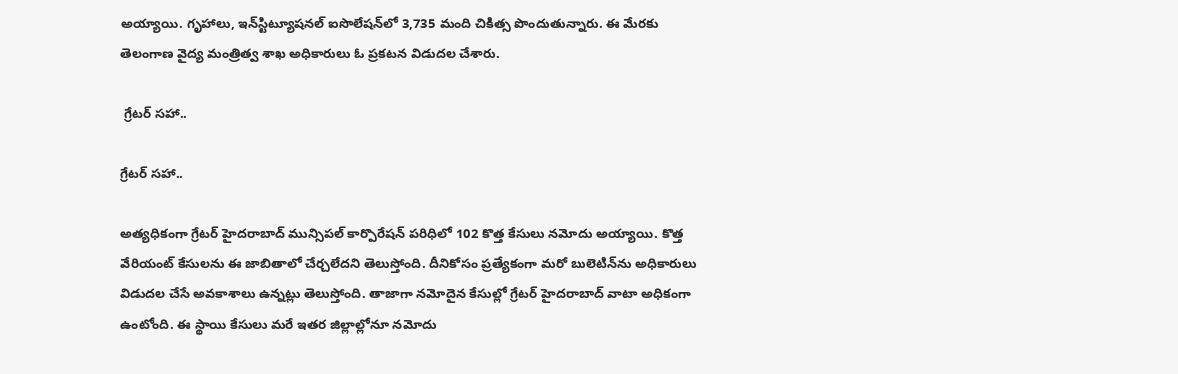అయ్యాయి. గృహాలు, ఇన్‌స్టిట్యూషనల్ ఐసొలేషన్‌లో 3,735 మంది చికిత్స పొందుతున్నారు. ఈ మేరకు తెలంగాణ వైద్య మంత్రిత్వ శాఖ అధికారులు ఓ ప్రకటన విడుదల చేశారు.

 గ్రేటర్ సహా..

గ్రేటర్ సహా..

అత్యధికంగా గ్రేటర్ హైదరాబాద్ మున్సిపల్ కార్పొరేషన్ పరిధిలో 102 కొత్త కేసులు నమోదు అయ్యాయి. కొత్త వేరియంట్ కేసులను ఈ జాబితాలో చేర్చలేదని తెలుస్తోంది. దీనికోసం ప్రత్యేకంగా మరో బులెటిన్‌ను అధికారులు విడుదల చేసే అవకాశాలు ఉన్నట్లు తెలుస్తోంది. తాజాగా నమోదైన కేసుల్లో గ్రేటర్ హైదరాబాద్‌ వాటా అధికంగా ఉంటోంది. ఈ స్థాయి కేసులు మరే ఇతర జిల్లాల్లోనూ నమోదు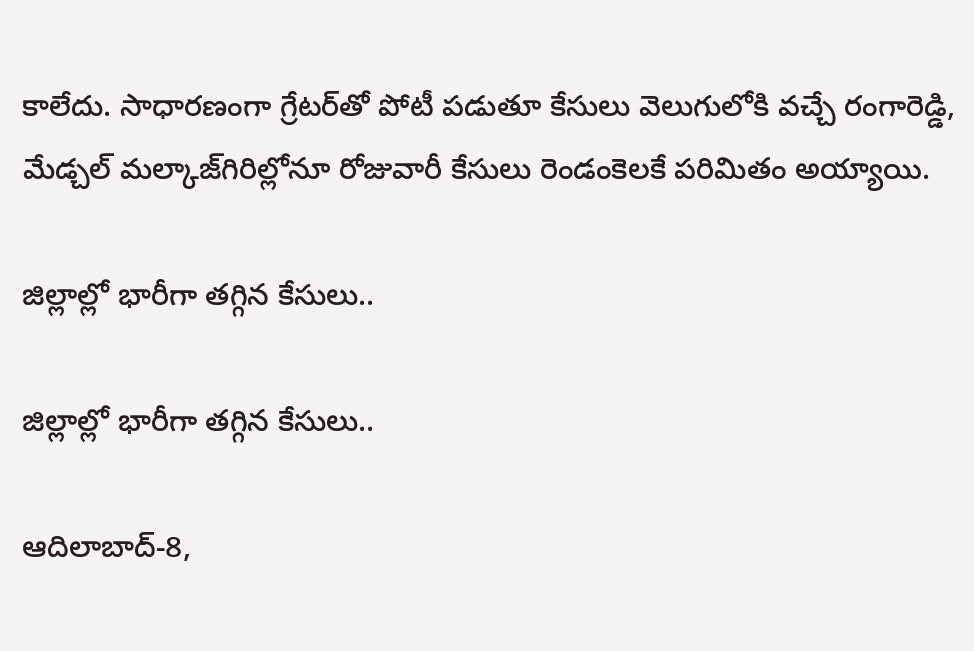కాలేదు. సాధారణంగా గ్రేటర్‌తో పోటీ పడుతూ కేసులు వెలుగులోకి వచ్చే రంగారెడ్డి, మేడ్చల్ మల్కాజ్‌గిరిల్లోనూ రోజువారీ కేసులు రెండంకెలకే పరిమితం అయ్యాయి.

జిల్లాల్లో భారీగా తగ్గిన కేసులు..

జిల్లాల్లో భారీగా తగ్గిన కేసులు..

ఆదిలాబాద్-8,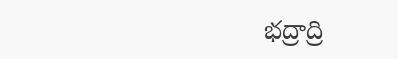భద్రాద్రి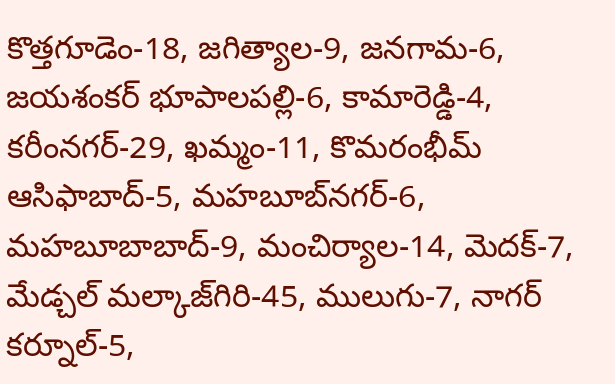కొత్తగూడెం-18, జగిత్యాల-9, జనగామ-6, జయశంకర్ భూపాలపల్లి-6, కామారెడ్డి-4, కరీంనగర్-29, ఖమ్మం-11, కొమరంభీమ్ ఆసిఫాబాద్-5, మహబూబ్‌నగర్-6, మహబూబాబాద్-9, మంచిర్యాల-14, మెదక్-7, మేడ్చల్ మల్కాజ్‌గిరి-45, ములుగు-7, నాగర్ కర్నూల్-5,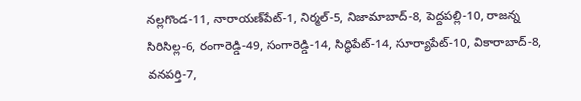నల్లగొండ-11, నారాయణ్‌పేట్-1, నిర్మల్-5, నిజామాబాద్-8, పెద్దపల్లి-10, రాజన్న సిరిసిల్ల-6, రంగారెడ్డి-49, సంగారెడ్డి-14, సిద్ధిపేట్-14, సూర్యాపేట్-10, వికారాబాద్-8, వనపర్తి-7,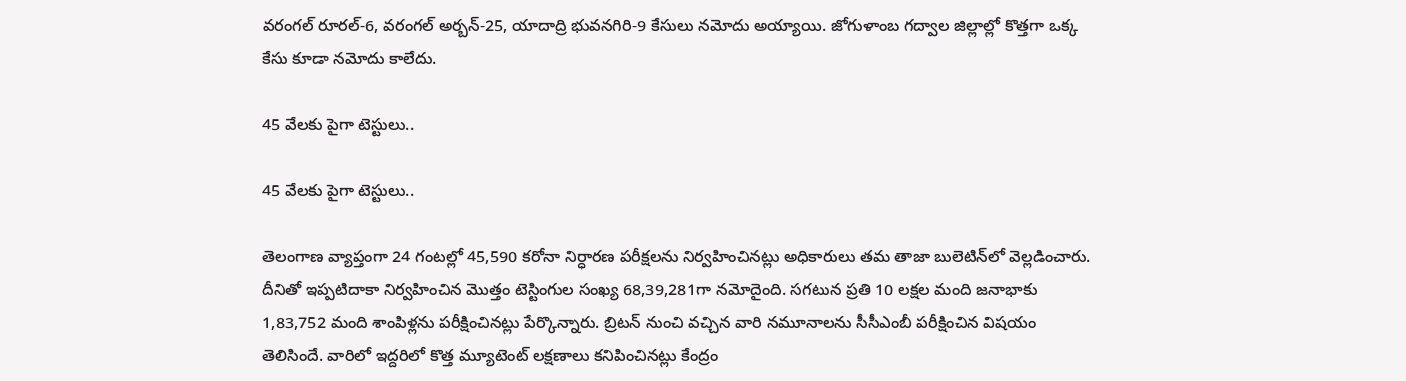వరంగల్ రూరల్-6, వరంగల్ అర్బన్-25, యాదాద్రి భువనగిరి-9 కేసులు నమోదు అయ్యాయి. జోగుళాంబ గద్వాల జిల్లాల్లో కొత్తగా ఒక్క కేసు కూడా నమోదు కాలేదు.

45 వేలకు పైగా టెస్టులు..

45 వేలకు పైగా టెస్టులు..

తెలంగాణ వ్యాప్తంగా 24 గంటల్లో 45,590 కరోనా నిర్ధారణ పరీక్షలను నిర్వహించినట్లు అధికారులు తమ తాజా బులెటిన్‌లో వెల్లడించారు. దీనితో ఇప్పటిదాకా నిర్వహించిన మొత్తం టెస్టింగుల సంఖ్య 68,39,281గా నమోదైంది. సగటున ప్రతి 10 లక్షల మంది జనాభాకు 1,83,752 మంది శాంపిళ్లను పరీక్షించినట్లు పేర్కొన్నారు. బ్రిటన్ నుంచి వచ్చిన వారి నమూనాలను సీసీఎంబీ పరీక్షించిన విషయం తెలిసిందే. వారిలో ఇద్దరిలో కొత్త మ్యూటెంట్ లక్షణాలు కనిపించినట్లు కేంద్రం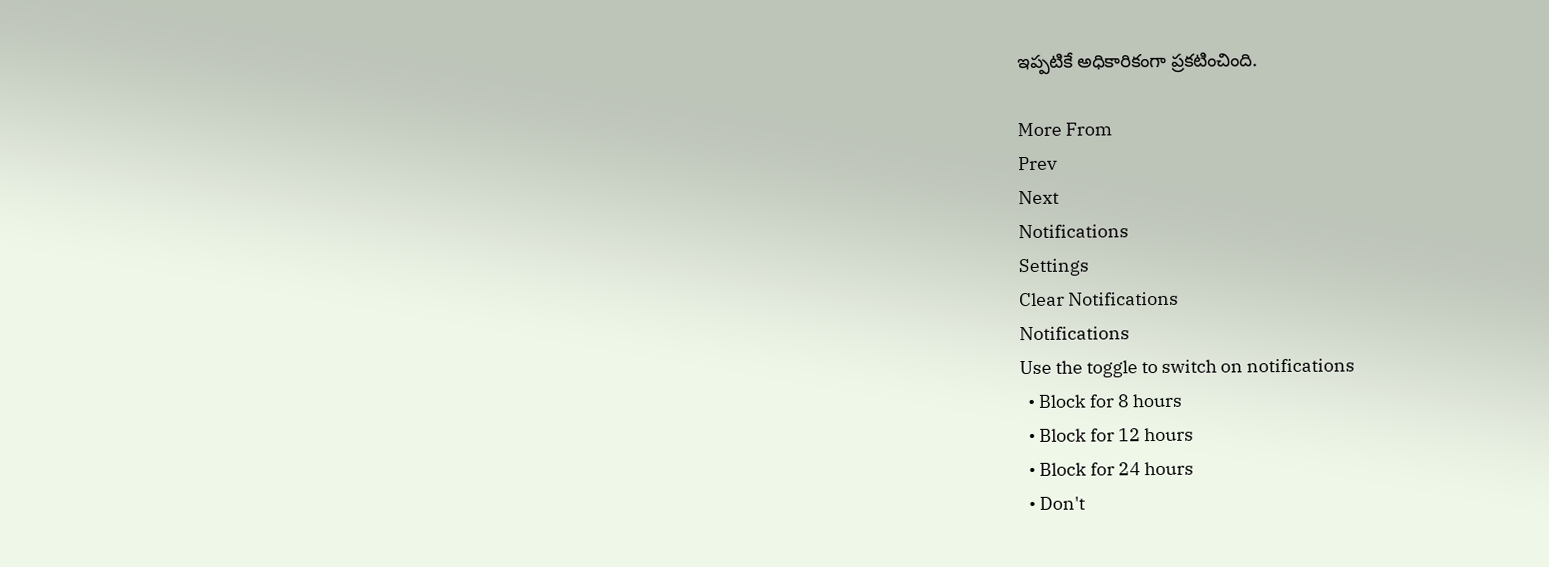ఇప్పటికే అధికారికంగా ప్రకటించింది.

More From
Prev
Next
Notifications
Settings
Clear Notifications
Notifications
Use the toggle to switch on notifications
  • Block for 8 hours
  • Block for 12 hours
  • Block for 24 hours
  • Don't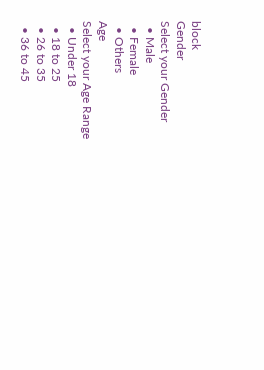block
Gender
Select your Gender
  • Male
  • Female
  • Others
Age
Select your Age Range
  • Under 18
  • 18 to 25
  • 26 to 35
  • 36 to 45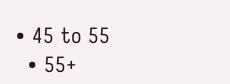• 45 to 55
  • 55+